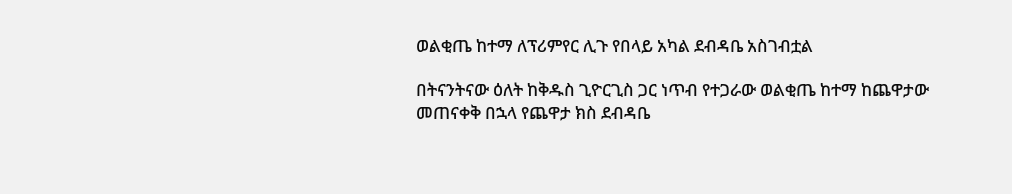ወልቂጤ ከተማ ለፕሪምየር ሊጉ የበላይ አካል ደብዳቤ አስገብቷል

በትናንትናው ዕለት ከቅዱስ ጊዮርጊስ ጋር ነጥብ የተጋራው ወልቂጤ ከተማ ከጨዋታው መጠናቀቅ በኋላ የጨዋታ ክስ ደብዳቤ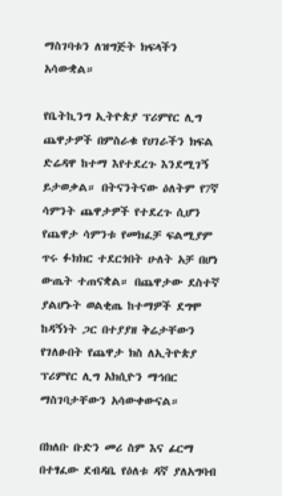ማስገባቱን ለዝግጅት ክፍላችን አሳውቋል።

የቤትኪንግ ኢትዮጵያ ፕሪምየር ሊግ ጨዋታዎች በምስራቁ የሀገራችን ክፍል ድሬዳዋ ከተማ እየተደረጉ እንደሚገኝ ይታወቃል። በትናንትናው ዕለትም የ7ኛ ሳምንት ጨዋታዎች የተደረጉ ሲሆን የጨዋታ ሳምንቱ የመክፈቻ ፍልሚያም ጥሩ ፉክክር ተደርጎበት ሁለት አቻ በሆነ ውጤት ተጠናቋል። በጨዋታው ደስተኛ ያልሆኑት ወልቂጤ ከተማዎች ደግሞ ከዳኝነት ጋር በተያያዘ ቅሬታቸውን የገለፁበት የጨዋታ ክስ ለኢትዮጵያ ፕሪምየር ሊግ አክሲዮን ማኅበር ማስገባታቸውን አሳውቀውናል።

በክለቡ ቡድን መሪ ስም እና ፊርማ በተፃፈው ደብዳቤ የዕለቱ ዳኛ ያለአግባብ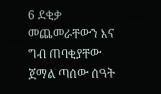6 ደቂቃ መጨመራቸውን እና ግብ ጠባቂያቸው ጀማል ጣሰው ሰዓት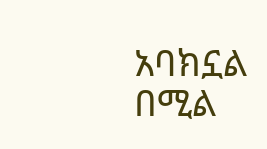አባክኗል በሚል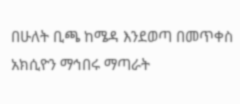በሁለት ቢጫ ከሜዳ እንደወጣ በመጥቀስ አክሲዮን ማኅበሩ ማጣራት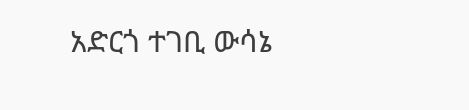አድርጎ ተገቢ ውሳኔ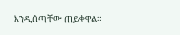እንዲሰጣቸው ጠይቀዋል።